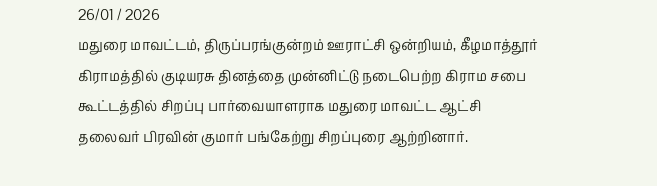26/01 / 2026
மதுரை மாவட்டம், திருப்பரங்குன்றம் ஊராட்சி ஒன்றியம், கீழமாத்தூர் கிராமத்தில் குடியரசு தினத்தை முன்னிட்டு நடைபெற்ற கிராம சபை கூட்டத்தில் சிறப்பு பார்வையாளராக மதுரை மாவட்ட ஆட்சி தலைவர் பிரவின் குமார் பங்கேற்று சிறப்புரை ஆற்றினார்.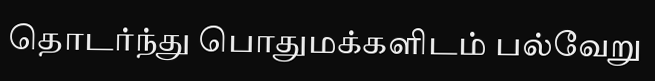தொடர்ந்து பொதுமக்களிடம் பல்வேறு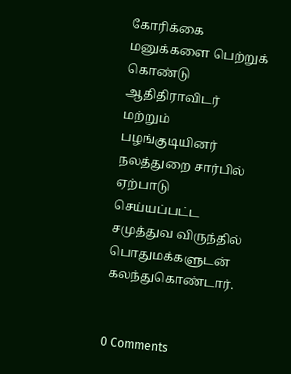கோரிக்கை மனுக்களை பெற்றுக் கொண்டு ஆதிதிராவிடர் மற்றும் பழங்குடியினர் நலத்துறை சார்பில் ஏற்பாடு செய்யப்பட்ட சமுத்துவ விருந்தில் பொதுமக்களுடன் கலந்துகொண்டார்.


0 Comments